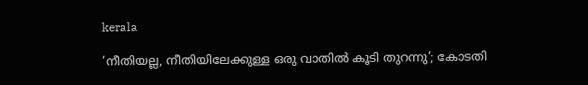kerala

‘നീതിയല്ല, നീതിയിലേക്കുള്ള ഒരു വാതിൽ കൂടി തുറന്നു’; കോടതി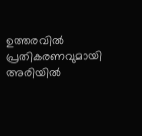ഉത്തരവിൽ പ്രതികരണവുമായി അരിയിൽ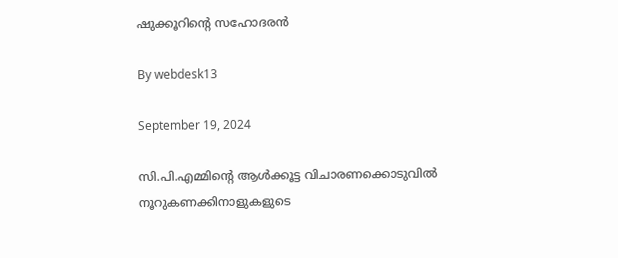ഷുക്കൂറിന്റെ സഹോദരൻ

By webdesk13

September 19, 2024

സി.പി.എമ്മിന്റെ ആള്‍ക്കൂട്ട വിചാരണക്കൊടുവില്‍ നൂറുകണക്കിനാളുകളുടെ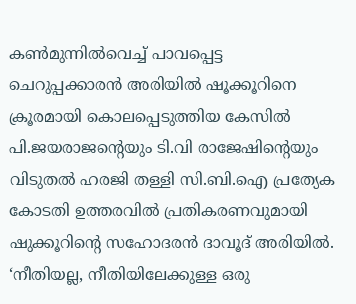കണ്‍മുന്നില്‍വെച്ച് പാവപ്പെട്ട ചെറുപ്പക്കാരന്‍ അരിയില്‍ ഷൂക്കൂറിനെ ക്രൂരമായി കൊലപ്പെടുത്തിയ കേസില്‍ പി.ജയരാജന്റെയും ടി.വി രാജേഷിന്റെയും വിടുതല്‍ ഹരജി തള്ളി സി.ബി.ഐ പ്രത്യേക കോടതി ഉത്തരവില്‍ പ്രതികരണവുമായി ഷുക്കൂറിന്റെ സഹോദരന്‍ ദാവൂദ് അരിയില്‍. ‘നീതിയല്ല, നീതിയിലേക്കുള്ള ഒരു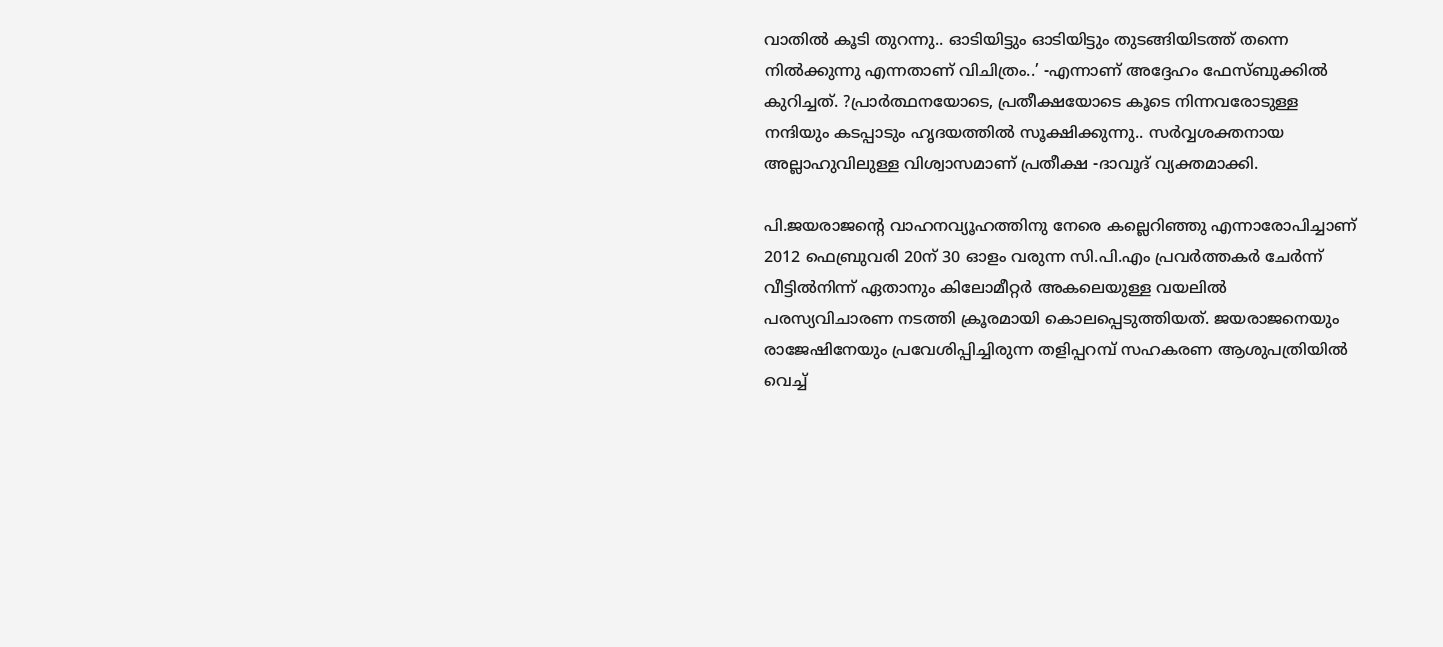വാതില്‍ കൂടി തുറന്നു.. ഓടിയിട്ടും ഓടിയിട്ടും തുടങ്ങിയിടത്ത് തന്നെ നില്‍ക്കുന്നു എന്നതാണ് വിചിത്രം..’ -എന്നാണ് അദ്ദേഹം ഫേസ്ബുക്കില്‍ കുറിച്ചത്. ?പ്രാര്‍ത്ഥനയോടെ, പ്രതീക്ഷയോടെ കൂടെ നിന്നവരോടുള്ള നന്ദിയും കടപ്പാടും ഹൃദയത്തില്‍ സൂക്ഷിക്കുന്നു.. സര്‍വ്വശക്തനായ അല്ലാഹുവിലുള്ള വിശ്വാസമാണ് പ്രതീക്ഷ -ദാവൂദ് വ്യക്തമാക്കി.

പി.ജയരാജന്റെ വാഹനവ്യൂഹത്തിനു നേരെ കല്ലെറിഞ്ഞു എന്നാരോപിച്ചാണ് 2012 ഫെബ്രുവരി 20ന് 30 ഓളം വരുന്ന സി.പി.എം പ്രവര്‍ത്തകര്‍ ചേര്‍ന്ന് വീട്ടില്‍നിന്ന് ഏതാനും കിലോമീറ്റര്‍ അകലെയുള്ള വയലില്‍ പരസ്യവിചാരണ നടത്തി ക്രൂരമായി കൊലപ്പെടുത്തിയത്. ജയരാജനെയും രാജേഷിനേയും പ്രവേശിപ്പിച്ചിരുന്ന തളിപ്പറമ്പ് സഹകരണ ആശുപത്രിയില്‍ വെച്ച്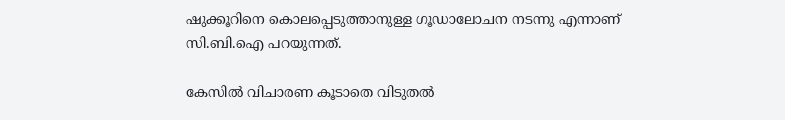ഷുക്കൂറിനെ കൊലപ്പെടുത്താനുള്ള ഗൂഡാലോചന നടന്നു എന്നാണ് സി.ബി.ഐ പറയുന്നത്.

കേസില്‍ വിചാരണ കൂടാതെ വിടുതല്‍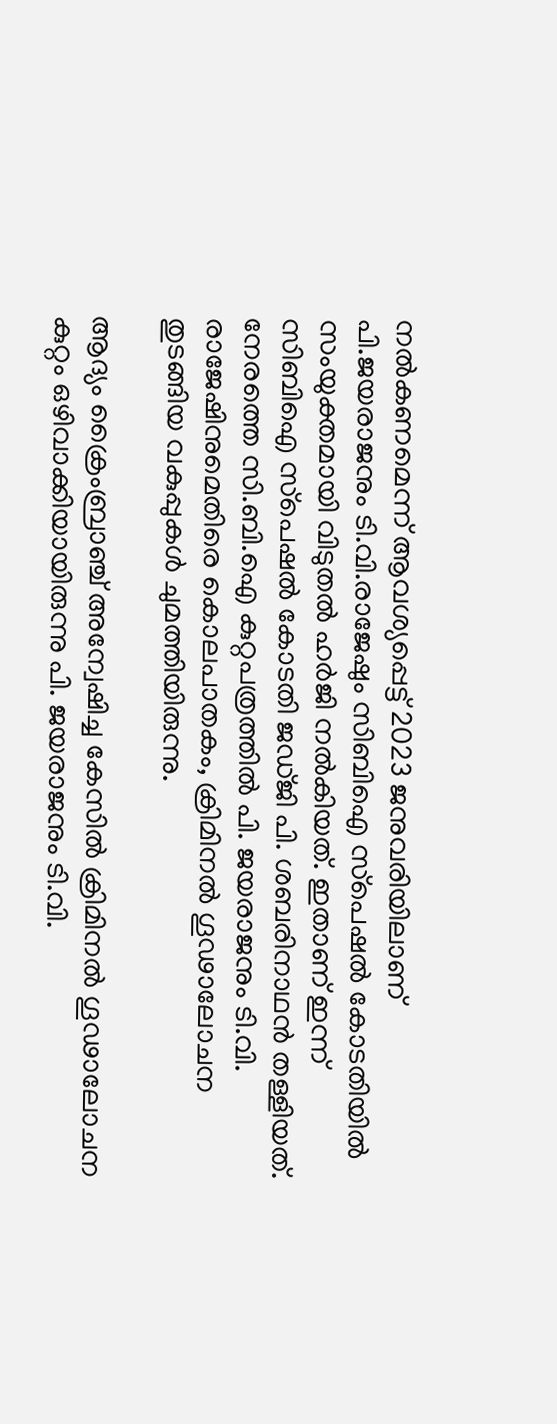നല്‍കണമെന്ന് ആവശ്യപ്പെട്ട് 2023 ജനുവരിയിലാണ് പി.ജയരാജനും ടി.വി.രാജേഷും സിബിഐ സ്‌പെഷല്‍ കോടതിയില്‍ സംയുക്തമായി വിടുതല്‍ ഹര്‍ജി നല്‍കിയത്. ഇതാണ് ഇന്ന് സിബിഐ സ്‌പെഷല്‍ കോടതി ജഡ്ജി പി. ശബരിനാഥന്‍ തള്ളിയത്. നേരത്തെ സി.ബി.ഐ കുറ്റപത്രത്തില്‍ പി. ജയരാജനും ടി.വി. രാജേഷിനുമെതിരെ കൊലപാതകം, ക്രിമിനല്‍ ഗൂഢാലോചന തുടങ്ങിയ വകുപ്പുകള്‍ ചുമത്തിയിരുന്നു.

ആദ്യം ക്രൈംബ്രാഞ്ച് അന്വേഷിച്ച കേസില്‍ ക്രിമിനല്‍ ഗൂഢാലോചന കുറ്റം ഒഴിവാക്കിയായിരുന്നു പി. ജയരാജനും ടി.വി.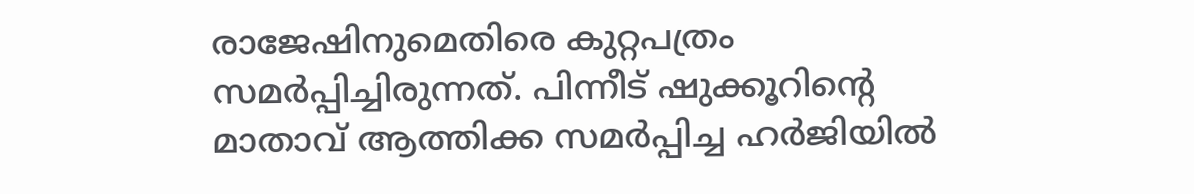രാജേഷിനുമെതിരെ കുറ്റപത്രം സമര്‍പ്പിച്ചിരുന്നത്. പിന്നീട് ഷുക്കൂറിന്റെ മാതാവ് ആത്തിക്ക സമര്‍പ്പിച്ച ഹര്‍ജിയില്‍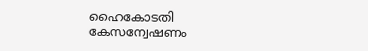ഹൈകോടതി കേസന്വേഷണം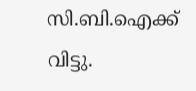സി.ബി.ഐക്ക് വിട്ടു.